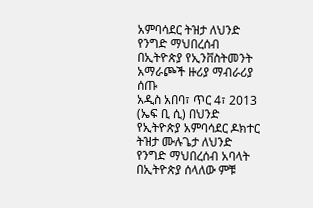አምባሳደር ትዝታ ለህንድ የንግድ ማህበረሰብ በኢትዮጵያ የኢንቨስትመንት አማራጮች ዙሪያ ማብራሪያ ሰጡ
አዲስ አበባ፣ ጥር 4፣ 2013 (ኤፍ ቢ ሲ) በህንድ የኢትዮጵያ አምባሳደር ዶክተር ትዝታ ሙሉጌታ ለህንድ የንግድ ማህበረሰብ አባላት በኢትዮጵያ ሰላለው ምቹ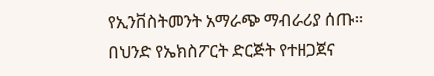የኢንቨስትመንት አማራጭ ማብራሪያ ሰጡ።
በህንድ የኤክስፖርት ድርጅት የተዘጋጀና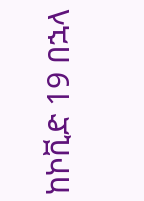ከኮቪድ 19 በኋላ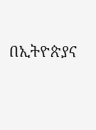በኢትዮጵያና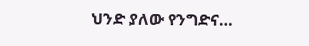ህንድ ያለው የንግድና…